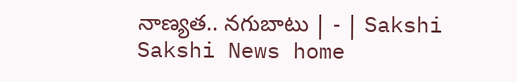నాణ్యత.. నగుబాటు | - | Sakshi
Sakshi News home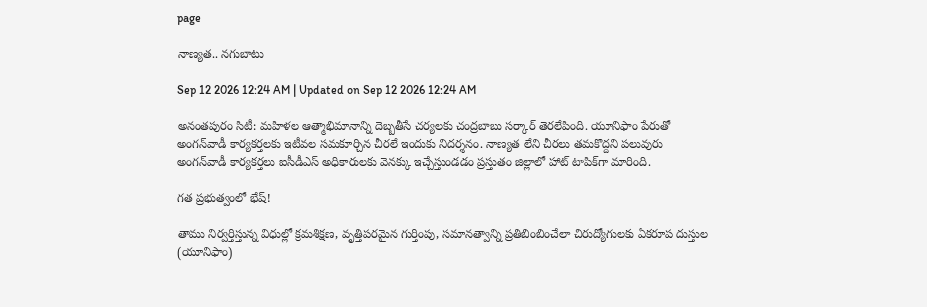page

నాణ్యత.. నగుబాటు

Sep 12 2026 12:24 AM | Updated on Sep 12 2026 12:24 AM

అనంతపురం సిటీ: మహిళల ఆత్మాభిమానాన్ని దెబ్బతీసే చర్యలకు చంద్రబాబు సర్కార్‌ తెరలేపింది. యూనిఫాం పేరుతో అంగన్‌వాడీ కార్యకర్తలకు ఇటీవల సమకూర్చిన చీరలే ఇందుకు నిదర్శనం. నాణ్యత లేని చీరలు తమకొద్దని పలువురు అంగన్‌వాడీ కార్యకర్తలు ఐసీడీఎస్‌ అధికారులకు వెనక్కు ఇచ్చేస్తుండడం ప్రస్తుతం జిల్లాలో హాట్‌ టాపిక్‌గా మారింది.

గత ప్రభుత్వంలో భేష్‌!

తాము నిర్వర్తిస్తున్న విధుల్లో క్రమశిక్షణ, వృత్తిపరమైన గుర్తింపు, సమానత్వాన్ని ప్రతిబింబించేలా చిరుద్యోగులకు ఏకరూప దుస్తుల (యూనిఫాం)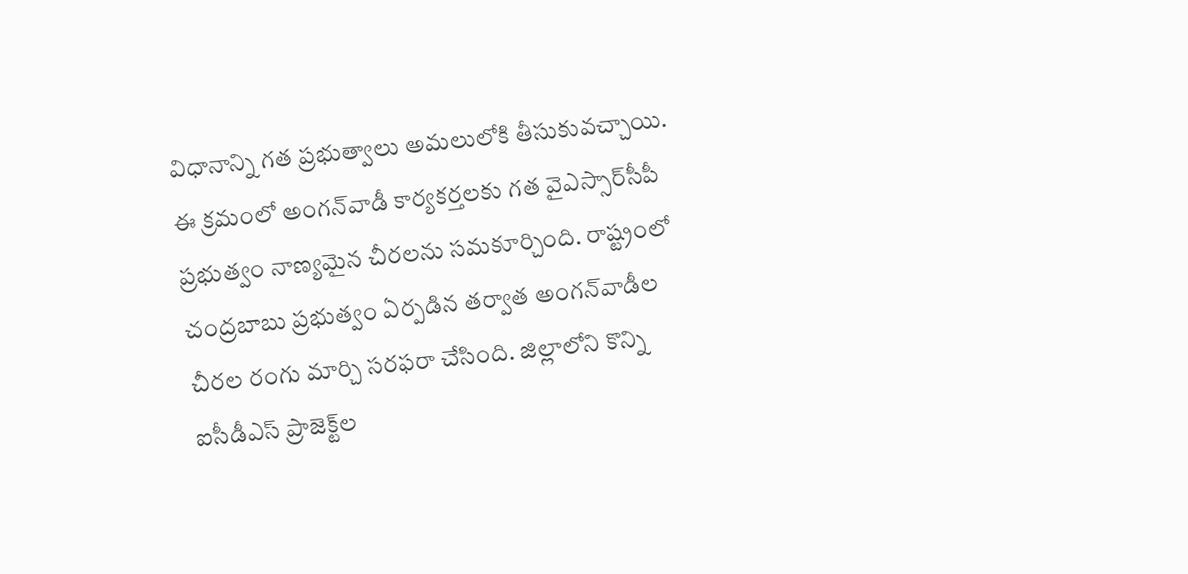విధానాన్ని గత ప్రభుత్వాలు అమలులోకి తీసుకువచ్చాయి. ఈ క్రమంలో అంగన్‌వాడీ కార్యకర్తలకు గత వైఎస్సార్‌సీపీ ప్రభుత్వం నాణ్యమైన చీరలను సమకూర్చింది. రాష్ట్రంలో చంద్రబాబు ప్రభుత్వం ఏర్పడిన తర్వాత అంగన్‌వాడీల చీరల రంగు మార్చి సరఫరా చేసింది. జిల్లాలోని కొన్ని ఐసీడీఎస్‌ ప్రాజెక్ట్‌ల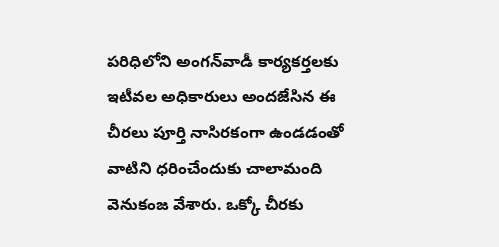పరిధిలోని అంగన్‌వాడీ కార్యకర్తలకు ఇటీవల అధికారులు అందజేసిన ఈ చీరలు పూర్తి నాసిరకంగా ఉండడంతో వాటిని ధరించేందుకు చాలామంది వెనుకంజ వేశారు. ఒక్కో చీరకు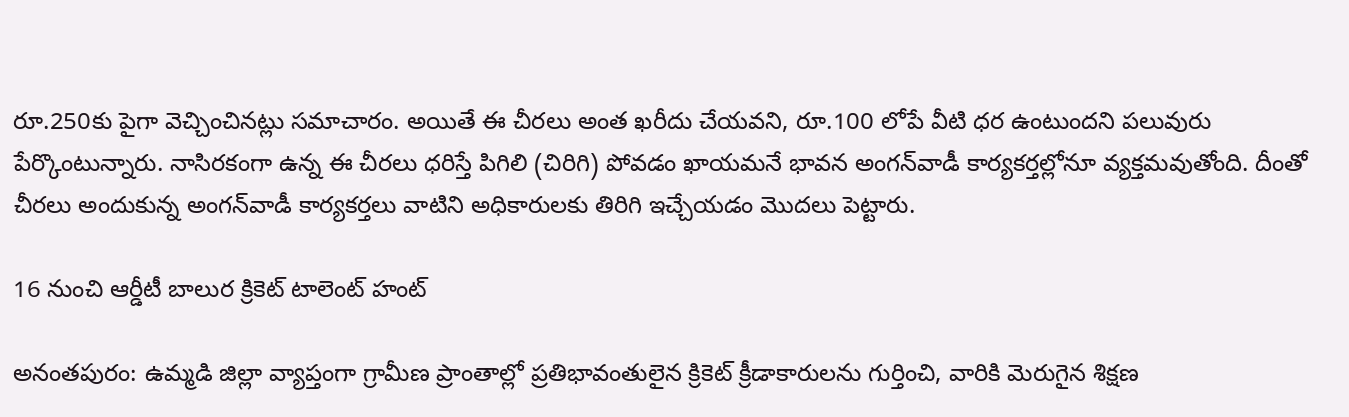రూ.250కు పైగా వెచ్చించినట్లు సమాచారం. అయితే ఈ చీరలు అంత ఖరీదు చేయవని, రూ.100 లోపే వీటి ధర ఉంటుందని పలువురు పేర్కొంటున్నారు. నాసిరకంగా ఉన్న ఈ చీరలు ధరిస్తే పిగిలి (చిరిగి) పోవడం ఖాయమనే భావన అంగన్‌వాడీ కార్యకర్తల్లోనూ వ్యక్తమవుతోంది. దీంతో చీరలు అందుకున్న అంగన్‌వాడీ కార్యకర్తలు వాటిని అధికారులకు తిరిగి ఇచ్చేయడం మొదలు పెట్టారు.

16 నుంచి ఆర్డీటీ బాలుర క్రికెట్‌ టాలెంట్‌ హంట్‌

అనంతపురం: ఉమ్మడి జిల్లా వ్యాప్తంగా గ్రామీణ ప్రాంతాల్లో ప్రతిభావంతులైన క్రికెట్‌ క్రీడాకారులను గుర్తించి, వారికి మెరుగైన శిక్షణ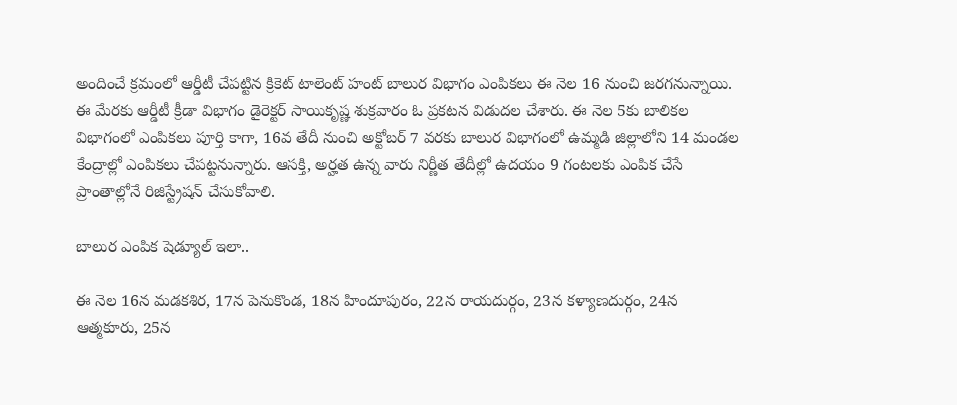అందించే క్రమంలో ఆర్డీటీ చేపట్టిన క్రికెట్‌ టాలెంట్‌ హంట్‌ బాలుర విభాగం ఎంపికలు ఈ నెల 16 నుంచి జరగనున్నాయి. ఈ మేరకు ఆర్డీటీ క్రీడా విభాగం డైరెక్టర్‌ సాయికృష్ణ శుక్రవారం ఓ ప్రకటన విడుదల చేశారు. ఈ నెల 5కు బాలికల విభాగంలో ఎంపికలు పూర్తి కాగా, 16వ తేదీ నుంచి అక్టోబర్‌ 7 వరకు బాలుర విభాగంలో ఉమ్మడి జిల్లాలోని 14 మండల కేంద్రాల్లో ఎంపికలు చేపట్టనున్నారు. ఆసక్తి, అర్హత ఉన్న వారు నిర్ణీత తేదీల్లో ఉదయం 9 గంటలకు ఎంపిక చేసే ప్రాంతాల్లోనే రిజిస్ట్రేషన్‌ చేసుకోవాలి.

బాలుర ఎంపిక షెడ్యూల్‌ ఇలా..

ఈ నెల 16న మడకశిర, 17న పెనుకొండ, 18న హిందూపురం, 22న రాయదుర్గం, 23న కళ్యాణదుర్గం, 24న ఆత్మకూరు, 25న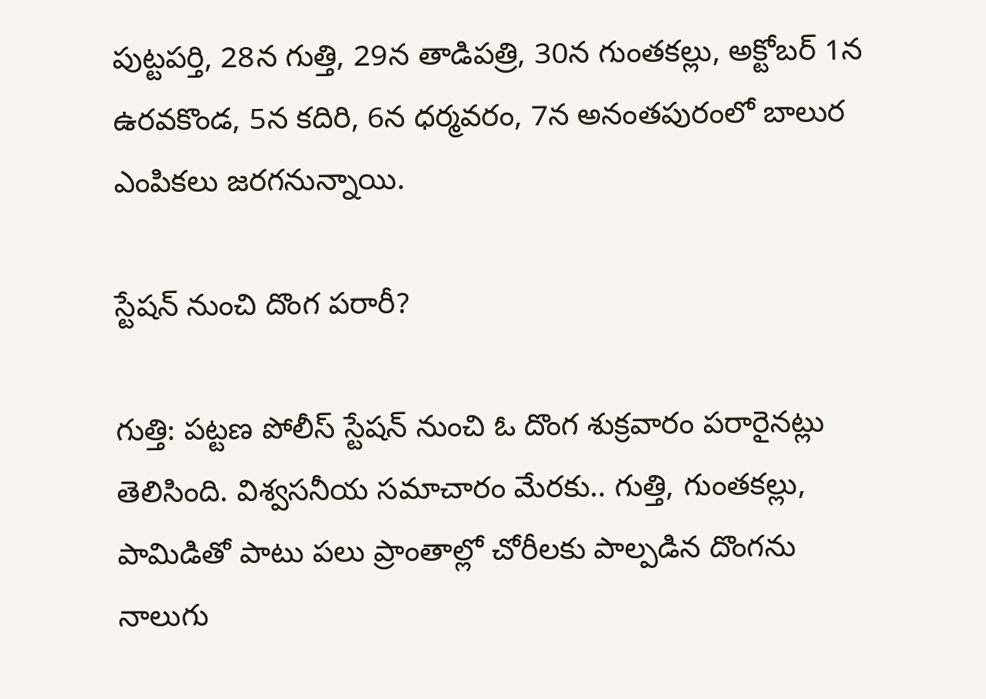పుట్టపర్తి, 28న గుత్తి, 29న తాడిపత్రి, 30న గుంతకల్లు, అక్టోబర్‌ 1న ఉరవకొండ, 5న కదిరి, 6న ధర్మవరం, 7న అనంతపురంలో బాలుర ఎంపికలు జరగనున్నాయి.

స్టేషన్‌ నుంచి దొంగ పరారీ?

గుత్తి: పట్టణ పోలీస్‌ స్టేషన్‌ నుంచి ఓ దొంగ శుక్రవారం పరారైనట్లు తెలిసింది. విశ్వసనీయ సమాచారం మేరకు.. గుత్తి, గుంతకల్లు, పామిడితో పాటు పలు ప్రాంతాల్లో చోరీలకు పాల్పడిన దొంగను నాలుగు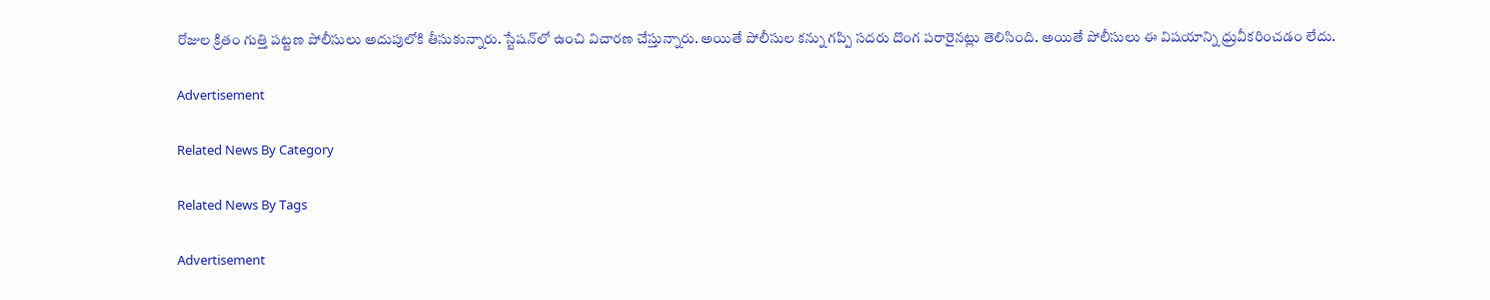రోజుల క్రితం గుత్తి పట్టణ పోలీసులు అదుపులోకి తీసుకున్నారు. స్టేషన్‌లో ఉంచి విచారణ చేస్తున్నారు. అయితే పోలీసుల కన్ను గప్పి సదరు దొంగ పరారైనట్లు తెలిసింది. అయితే పోలీసులు ఈ విషయాన్ని ధ్రువీకరించడం లేదు.

Advertisement

Related News By Category

Related News By Tags

Advertisement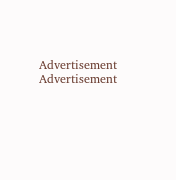Advertisement
Advertisement